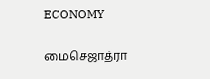ECONOMY

மைசெஜாத்ரா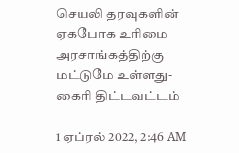செயலி தரவுகளின் ஏகபோக உரிமை அரசாங்கத்திற்கு மட்டுமே உள்ளது- கைரி திட்டவட்டம்

1 ஏப்ரல் 2022, 2:46 AM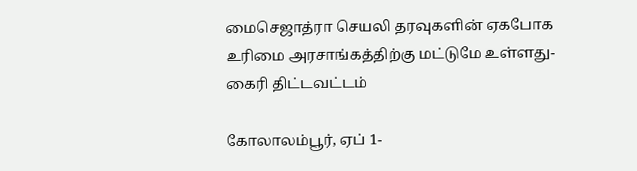மைசெஜாத்ரா செயலி தரவுகளின் ஏகபோக உரிமை அரசாங்கத்திற்கு மட்டுமே உள்ளது- கைரி திட்டவட்டம்

கோலாலம்பூர், ஏப் 1-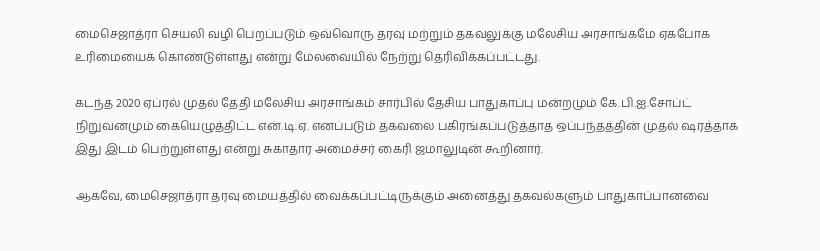மைசெஜாத்ரா செயலி வழி பெறப்படும் ஒவ்வொரு தரவு மற்றும் தகவலுக்கு மலேசிய அரசாங்கமே ஏகபோக உரிமையைக் கொண்டுள்ளது என்று மேலவையில் நேற்று தெரிவிக்கப்பட்டது.

கடந்த 2020 ஏப்ரல் முதல் தேதி மலேசிய அரசாங்கம் சார்பில் தேசிய பாதுகாப்பு மன்றமும் கே.பி.ஐ.சோப்ட் நிறுவனமும் கையெழுத்திட்ட என்.டி.ஏ. எனப்படும் தகவலை பகிரங்கப்படுத்தாத ஒப்பந்தத்தின் முதல் ஷரத்தாக இது இடம் பெற்றுள்ளது என்று சுகாதார அமைச்சர் கைரி ஜமாலுடின் கூறினார்.

ஆகவே, மைசெஜாத்ரா தரவு மையத்தில் வைக்கப்பட்டிருக்கும் அனைத்து தகவல்களும் பாதுகாப்பானவை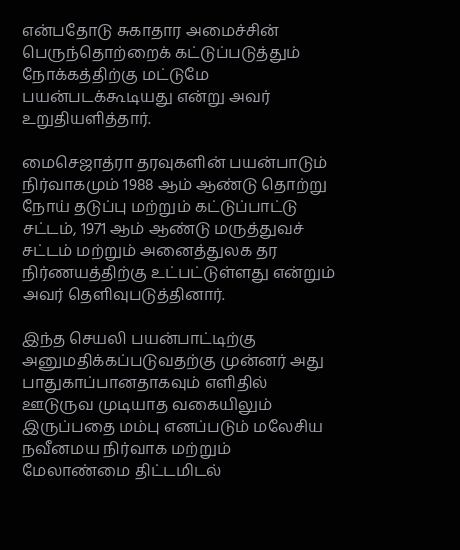என்பதோடு சுகாதார அமைச்சின் பெருந்தொற்றைக் கட்டுப்படுத்தும் நோக்கத்திற்கு மட்டுமே பயன்படக்கூடியது என்று அவர் உறுதியளித்தார்.

மைசெஜாத்ரா தரவுகளின் பயன்பாடும் நிர்வாகமும் 1988 ஆம் ஆண்டு தொற்று நோய் தடுப்பு மற்றும் கட்டுப்பாட்டு சட்டம், 1971 ஆம் ஆண்டு மருத்துவச் சட்டம் மற்றும் அனைத்துலக தர நிர்ணயத்திற்கு உட்பட்டுள்ளது என்றும் அவர் தெளிவுபடுத்தினார்.

இந்த செயலி பயன்பாட்டிற்கு அனுமதிக்கப்படுவதற்கு முன்னர் அது பாதுகாப்பானதாகவும் எளிதில் ஊடுருவ முடியாத வகையிலும் இருப்பதை மம்பு எனப்படும் மலேசிய நவீனமய நிர்வாக மற்றும் மேலாண்மை திட்டமிடல்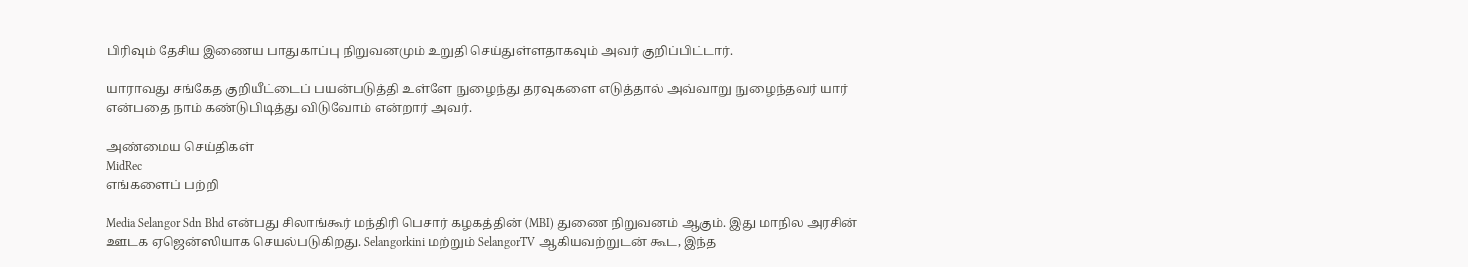பிரிவும் தேசிய இணைய பாதுகாப்பு நிறுவனமும் உறுதி செய்துள்ளதாகவும் அவர் குறிப்பிட்டார்.

யாராவது சங்கேத குறியீட்டைப் பயன்படுத்தி உள்ளே நுழைந்து தரவுகளை எடுத்தால் அவ்வாறு நுழைந்தவர் யார் என்பதை நாம் கண்டுபிடித்து விடுவோம் என்றார் அவர்.

அண்மைய செய்திகள்
MidRec
எங்களைப் பற்றி

Media Selangor Sdn Bhd என்பது சிலாங்கூர் மந்திரி பெசார் கழகத்தின் (MBI) துணை நிறுவனம் ஆகும். இது மாநில அரசின் ஊடக ஏஜென்ஸியாக செயல்படுகிறது. Selangorkini மற்றும் SelangorTV ஆகியவற்றுடன் கூட, இந்த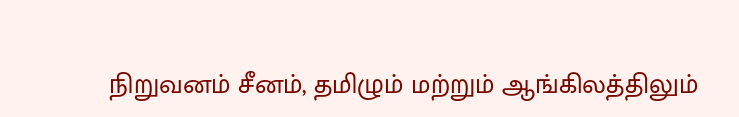நிறுவனம் சீனம், தமிழும் மற்றும் ஆங்கிலத்திலும்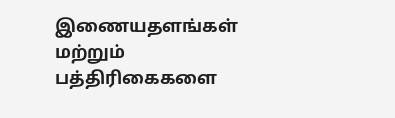இணையதளங்கள் மற்றும் பத்திரிகைகளை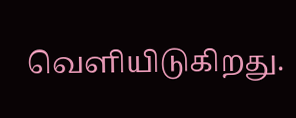வெளியிடுகிறது.